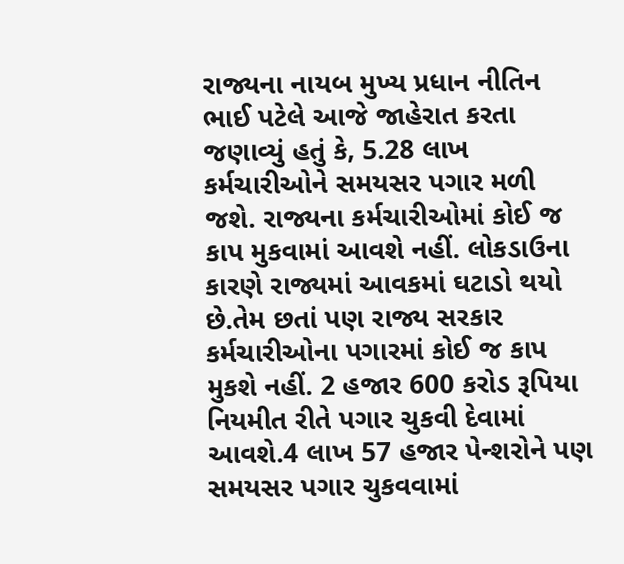રાજ્યના નાયબ મુખ્ય પ્રધાન નીતિન ભાઈ પટેલે આજે જાહેરાત કરતા જણાવ્યું હતું કે, 5.28 લાખ કર્મચારીઓને સમયસર પગાર મળી જશે. રાજ્યના કર્મચારીઓમાં કોઈ જ કાપ મુકવામાં આવશે નહીં. લોકડાઉના કારણે રાજ્યમાં આવકમાં ઘટાડો થયો છે.તેમ છતાં પણ રાજ્ય સરકાર કર્મચારીઓના પગારમાં કોઈ જ કાપ મુકશે નહીં. 2 હજાર 600 કરોડ રૂપિયા નિયમીત રીતે પગાર ચુકવી દેવામાં આવશે.4 લાખ 57 હજાર પેન્શરોને પણ સમયસર પગાર ચુકવવામાં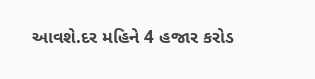આવશે.દર મહિને 4 હજાર કરોડ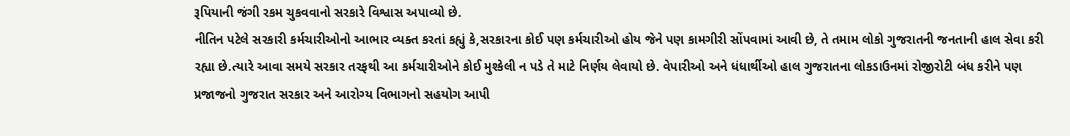રૂપિયાની જંગી રકમ ચુકવવાનો સરકારે વિશ્વાસ અપાવ્યો છે.
નીતિન પટેલે સરકારી કર્મચારીઓનો આભાર વ્યક્ત કરતાં કહ્યું કે,સરકારના કોઈ પણ કર્મચારીઓ હોય જેને પણ કામગીરી સોંપવામાં આવી છે, તે તમામ લોકો ગુજરાતની જનતાની હાલ સેવા કરી રહ્યા છે.ત્યારે આવા સમયે સરકાર તરફથી આ કર્મચારીઓને કોઈ મુશ્કેલી ન પડે તે માટે નિર્ણય લેવાયો છે. વેપારીઓ અને ધંધાર્થીઓ હાલ ગુજરાતના લોકડાઉનમાં રોજીરોટી બંધ કરીને પણ પ્રજાજનો ગુજરાત સરકાર અને આરોગ્ય વિભાગનો સહયોગ આપી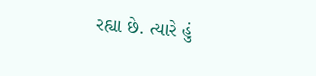રહ્યા છે. ત્યારે હું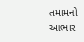તમામનો આભાર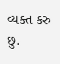વ્યક્ત કરુ છુ.